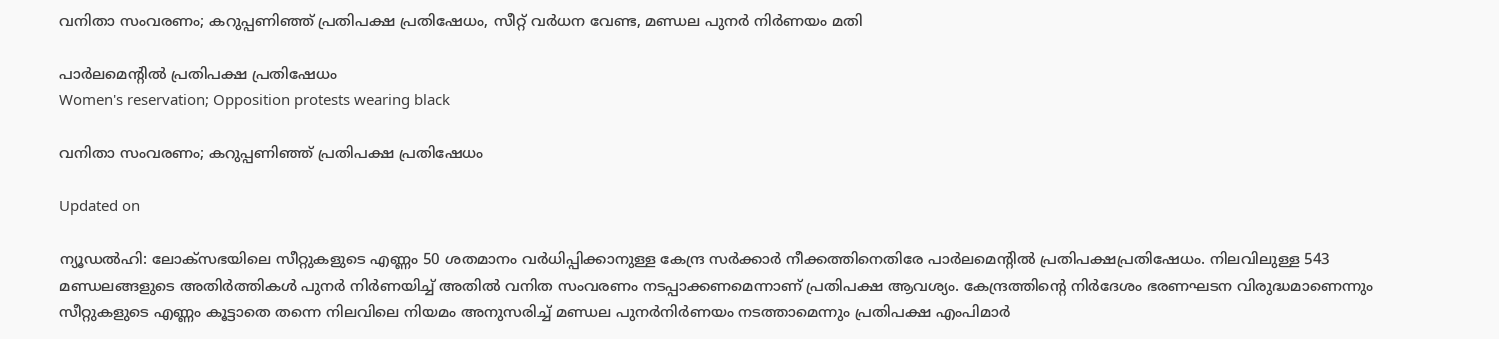വനിതാ സംവരണം; കറുപ്പണിഞ്ഞ് പ്രതിപക്ഷ പ്രതിഷേധം, സീറ്റ് വർധന വേണ്ട, മണ്ഡല പുനർ നിർണയം മതി

പാർലമെന്‍റിൽ പ്രതിപക്ഷ പ്രതിഷേധം
Women's reservation; Opposition protests wearing black

വനിതാ സംവരണം; കറുപ്പണിഞ്ഞ് പ്രതിപക്ഷ പ്രതിഷേധം

Updated on

ന്യൂഡൽഹി: ലോക്സഭയിലെ സീറ്റുകളുടെ എണ്ണം 50 ശതമാനം വർധിപ്പിക്കാനുള്ള കേന്ദ്ര സർക്കാർ നീക്കത്തിനെതിരേ പാർലമെന്‍റിൽ പ്രതിപക്ഷപ്രതിഷേധം. നിലവിലുള്ള 543 മണ്ഡലങ്ങളുടെ അതിർത്തികൾ പുനർ നിർണയിച്ച് അതിൽ വനിത സംവരണം നടപ്പാക്കണമെന്നാണ് പ്രതിപക്ഷ ആവശ്യം. കേന്ദ്രത്തിന്‍റെ നിർദേശം ഭരണഘടന വിരുദ്ധമാണെന്നും സീറ്റുകളുടെ എണ്ണം കൂട്ടാതെ തന്നെ നിലവിലെ നിയമം അനുസരിച്ച് മണ്ഡല പുനർനിർണയം നടത്താമെന്നും പ്രതിപക്ഷ എംപിമാർ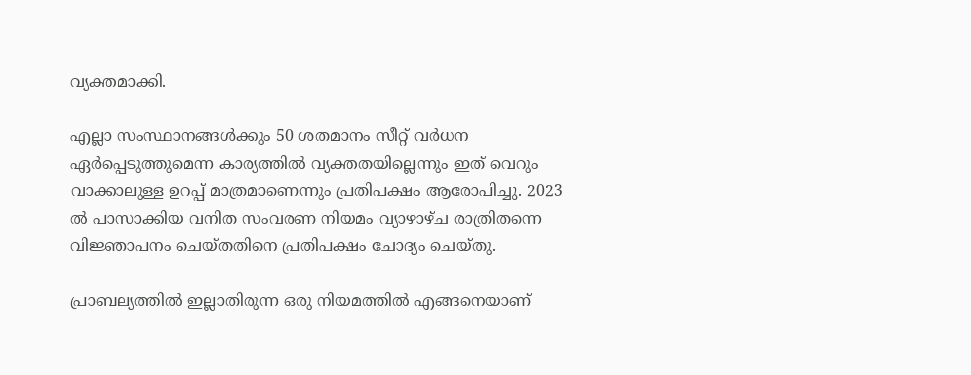വ്യക്തമാക്കി.

എല്ലാ സംസ്ഥാനങ്ങൾക്കും 50 ശതമാനം സീറ്റ് വർധന ഏർപ്പെടുത്തുമെന്ന കാര്യത്തിൽ വ്യക്തതയില്ലെന്നും ഇത് വെറും വാക്കാലുള്ള ഉറപ്പ് മാത്രമാണെന്നും പ്രതിപക്ഷം ആരോപിച്ചു. 2023 ൽ പാസാക്കിയ വനിത സംവരണ നിയമം വ്യാഴാഴ്ച രാത്രിതന്നെ വിജ്ഞാപനം ചെയ്തതിനെ പ്രതിപക്ഷം ചോദ്യം ചെയ്തു.

പ്രാബല്യത്തിൽ ഇല്ലാതിരുന്ന ഒരു നിയമത്തിൽ എങ്ങനെയാണ്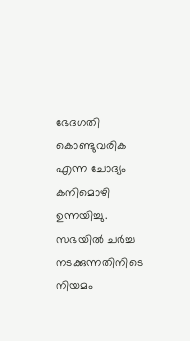ഭേദഗതി കൊണ്ടുവരിക എന്ന ചോദ്യം കനിമൊഴി ഉന്നയിച്ചു. സഭയിൽ ചർച്ച നടക്കുന്നതിനിടെ നിയമം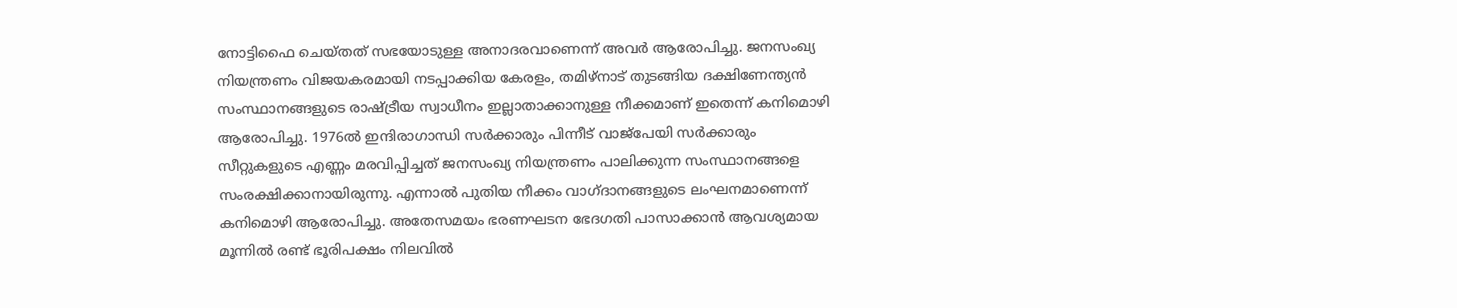നോട്ടിഫൈ ചെയ്തത് സഭയോടുള്ള അനാദരവാണെന്ന് അവർ ആരോപിച്ചു. ജനസംഖ്യ നിയന്ത്രണം വിജയകരമായി നടപ്പാക്കിയ കേരളം, തമിഴ്നാട് തുടങ്ങിയ ദക്ഷിണേന്ത്യൻ സംസ്ഥാനങ്ങളുടെ രാഷ്ട്രീയ സ്വാധീനം ഇല്ലാതാക്കാനുള്ള നീക്കമാണ് ഇതെന്ന് കനിമൊഴി ആരോപിച്ചു. 1976ൽ ഇന്ദിരാഗാന്ധി സർക്കാരും പിന്നീട് വാജ്പേയി സർക്കാരും സീറ്റുകളുടെ എണ്ണം മരവിപ്പിച്ചത് ജനസംഖ്യ നിയന്ത്രണം പാലിക്കുന്ന സംസ്ഥാനങ്ങളെ സംരക്ഷിക്കാനായിരുന്നു. എന്നാൽ പുതിയ നീക്കം വാഗ്ദാനങ്ങളുടെ ലംഘനമാണെന്ന് കനിമൊഴി ആരോപിച്ചു. അതേസമയം ഭരണഘടന ഭേദഗതി പാസാക്കാൻ ആവശ്യമായ മൂന്നിൽ രണ്ട് ഭൂരിപക്ഷം നിലവിൽ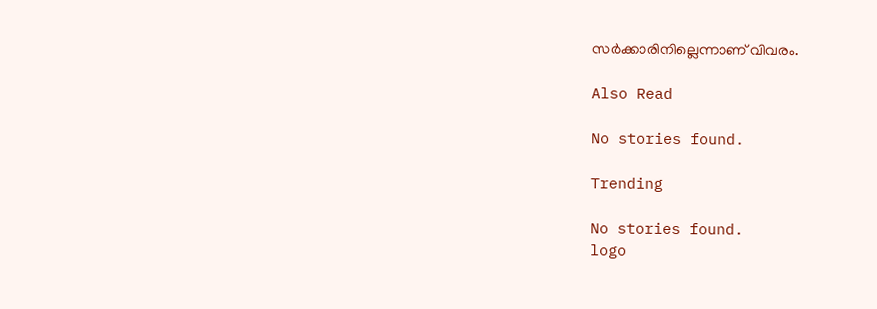സർക്കാരിനില്ലെന്നാണ് വിവരം.

Also Read

No stories found.

Trending

No stories found.
logo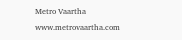Metro Vaartha
www.metrovaartha.com